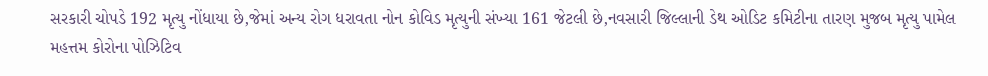સરકારી ચોપડે 192 મૃત્યુ નોંધાયા છે,જેમાં અન્ય રોગ ધરાવતા નોન કોવિડ મૃત્યુની સંખ્યા 161 જેટલી છે,નવસારી જિલ્લાની ડેથ ઓડિટ કમિટીના તારણ મુજબ મૃત્યુ પામેલ મહત્તમ કોરોના પોઝિટિવ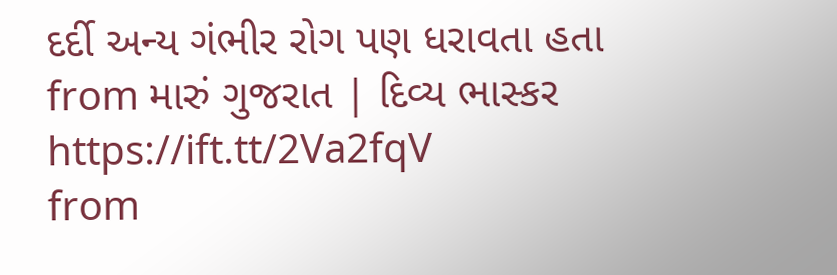દર્દી અન્ય ગંભીર રોગ પણ ધરાવતા હતા
from મારું ગુજરાત | દિવ્ય ભાસ્કર https://ift.tt/2Va2fqV
from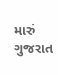મારું ગુજરાત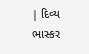| દિવ્ય ભાસ્કર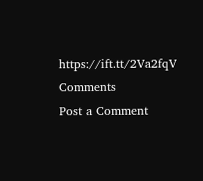https://ift.tt/2Va2fqV
Comments
Post a Comment